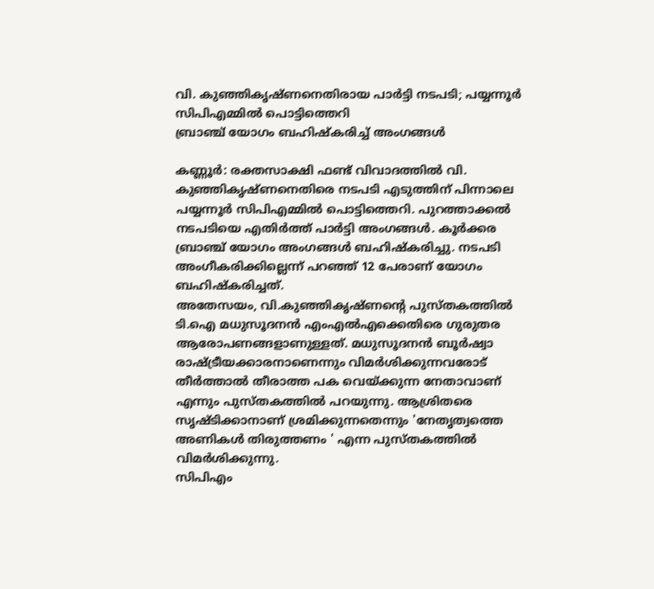വി. കുഞ്ഞികൃഷ്ണനെതിരായ പാർട്ടി നടപടി; പയ്യന്നൂർ സിപിഎമ്മിൽ പൊട്ടിത്തെറി
ബ്രാഞ്ച് യോഗം ബഹിഷ്കരിച്ച് അംഗങ്ങൾ

കണ്ണൂർ: രക്തസാക്ഷി ഫണ്ട് വിവാദത്തിൽ വി. കുഞ്ഞികൃഷ്ണനെതിരെ നടപടി എടുത്തിന് പിന്നാലെ പയ്യന്നൂർ സിപിഎമ്മിൽ പൊട്ടിത്തെറി. പുറത്താക്കൽ നടപടിയെ എതിർത്ത് പാർട്ടി അംഗങ്ങൾ. കൂർക്കര ബ്രാഞ്ച് യോഗം അംഗങ്ങൾ ബഹിഷ്കരിച്ചു. നടപടി അംഗീകരിക്കില്ലെന്ന് പറഞ്ഞ് 12 പേരാണ് യോഗം ബഹിഷ്കരിച്ചത്.
അതേസയം, വി.കുഞ്ഞികൃഷ്ണൻ്റെ പുസ്തകത്തിൽ ടി.ഐ മധുസൂദനൻ എംഎൽഎക്കെതിരെ ഗുരുതര ആരോപണങ്ങളാണുള്ളത്. മധുസൂദനൻ ബൂർഷ്വാ രാഷ്ട്രീയക്കാരനാണെന്നും വിമർശിക്കുന്നവരോട് തീർത്താൽ തീരാത്ത പക വെയ്ക്കുന്ന നേതാവാണ് എന്നും പുസ്തകത്തിൽ പറയുന്നു. ആശ്രിതരെ സൃഷ്ടിക്കാനാണ് ശ്രമിക്കുന്നതെന്നും 'നേതൃത്വത്തെ അണികൾ തിരുത്തണം ' എന്ന പുസ്തകത്തിൽ വിമർശിക്കുന്നു.
സിപിഎം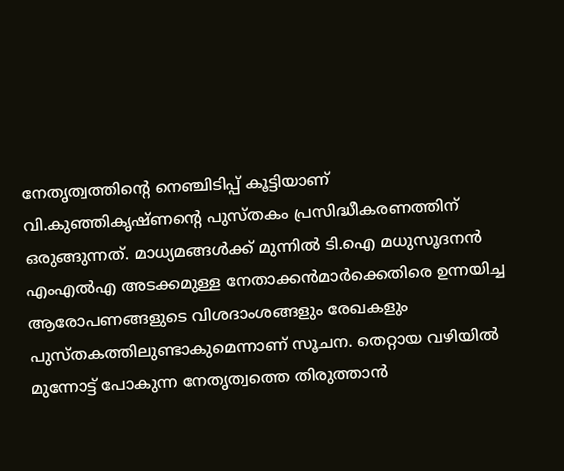നേതൃത്വത്തിൻ്റെ നെഞ്ചിടിപ്പ് കൂട്ടിയാണ് വി.കുഞ്ഞികൃഷ്ണൻ്റെ പുസ്തകം പ്രസിദ്ധീകരണത്തിന് ഒരുങ്ങുന്നത്. മാധ്യമങ്ങൾക്ക് മുന്നിൽ ടി.ഐ മധുസൂദനൻ എംഎൽഎ അടക്കമുള്ള നേതാക്കൻമാർക്കെതിരെ ഉന്നയിച്ച ആരോപണങ്ങളുടെ വിശദാംശങ്ങളും രേഖകളും പുസ്തകത്തിലുണ്ടാകുമെന്നാണ് സൂചന. തെറ്റായ വഴിയിൽ മുന്നോട്ട് പോകുന്ന നേതൃത്വത്തെ തിരുത്താൻ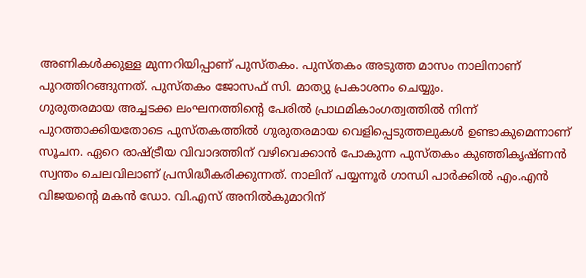അണികൾക്കുള്ള മുന്നറിയിപ്പാണ് പുസ്തകം. പുസ്തകം അടുത്ത മാസം നാലിനാണ് പുറത്തിറങ്ങുന്നത്. പുസ്തകം ജോസഫ് സി. മാത്യു പ്രകാശനം ചെയ്യും.
ഗുരുതരമായ അച്ചടക്ക ലംഘനത്തിൻ്റെ പേരിൽ പ്രാഥമികാംഗത്വത്തിൽ നിന്ന് പുറത്താക്കിയതോടെ പുസ്തകത്തിൽ ഗുരുതരമായ വെളിപ്പെടുത്തലുകൾ ഉണ്ടാകുമെന്നാണ് സൂചന. ഏറെ രാഷ്ട്രീയ വിവാദത്തിന് വഴിവെക്കാൻ പോകുന്ന പുസ്തകം കുഞ്ഞികൃഷ്ണൻ സ്വന്തം ചെലവിലാണ് പ്രസിദ്ധീകരിക്കുന്നത്. നാലിന് പയ്യന്നൂർ ഗാന്ധി പാർക്കിൽ എം.എൻ വിജയൻ്റെ മകൻ ഡോ. വി.എസ് അനിൽകുമാറിന്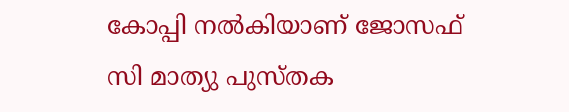കോപ്പി നൽകിയാണ് ജോസഫ് സി മാത്യു പുസ്തക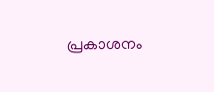പ്രകാശനം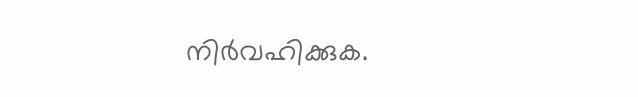നിർവഹിക്കുക.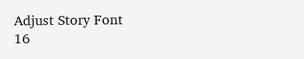Adjust Story Font
16